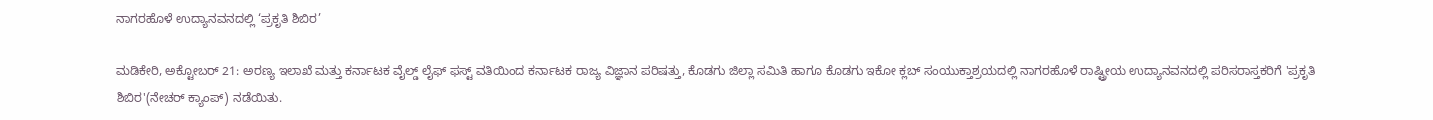ನಾಗರಹೊಳೆ ಉದ್ಯಾನವನದಲ್ಲಿ ‘ಪ್ರಕೃತಿ ಶಿಬಿರ’

ಮಡಿಕೇರಿ, ಅಕ್ಟೋಬರ್ 21: ಅರಣ್ಯ ಇಲಾಖೆ ಮತ್ತು ಕರ್ನಾಟಕ ವೈಲ್ಡ್ ಲೈಫ್ ಫಸ್ಟ್ ವತಿಯಿಂದ ಕರ್ನಾಟಕ ರಾಜ್ಯ ವಿಜ್ಞಾನ ಪರಿಷತ್ತು, ಕೊಡಗು ಜಿಲ್ಲಾ ಸಮಿತಿ ಹಾಗೂ ಕೊಡಗು ಇಕೋ ಕ್ಲಬ್ ಸಂಯುಕ್ತಾಶ್ರಯದಲ್ಲಿ ನಾಗರಹೊಳೆ ರಾಷ್ಟ್ರೀಯ ಉದ್ಯಾನವನದಲ್ಲಿ ಪರಿಸರಾಸ್ತಕರಿಗೆ 'ಪ್ರಕೃತಿ ಶಿಬಿರ'(ನೇಚರ್ ಕ್ಯಾಂಪ್) ನಡೆಯಿತು.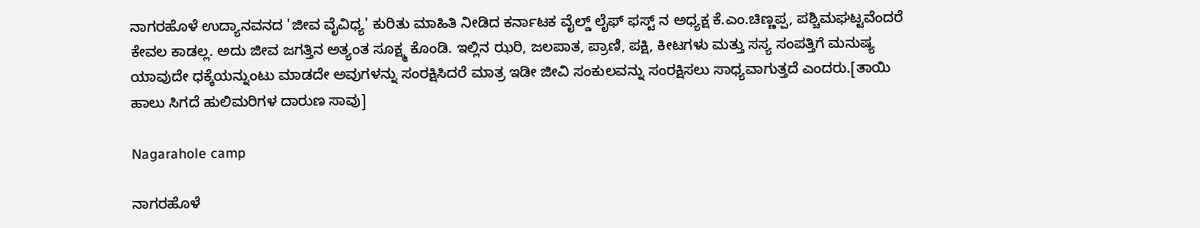ನಾಗರಹೊಳೆ ಉದ್ಯಾನವನದ 'ಜೀವ ವೈವಿಧ್ಯ' ಕುರಿತು ಮಾಹಿತಿ ನೀಡಿದ ಕರ್ನಾಟಕ ವೈಲ್ಡ್ ಲೈಫ್ ಫಸ್ಟ್ ನ ಅಧ್ಯಕ್ಷ ಕೆ.ಎಂ.ಚಿಣ್ಣಪ್ಪ, ಪಶ್ಚಿಮಘಟ್ಟವೆಂದರೆ ಕೇವಲ ಕಾಡಲ್ಲ. ಅದು ಜೀವ ಜಗತ್ತಿನ ಅತ್ಯಂತ ಸೂಕ್ಷ್ಮ ಕೊಂಡಿ. ಇಲ್ಲಿನ ಝರಿ, ಜಲಪಾತ, ಪ್ರಾಣಿ, ಪಕ್ಷಿ, ಕೀಟಗಳು ಮತ್ತು ಸಸ್ಯ ಸಂಪತ್ತಿಗೆ ಮನುಷ್ಯ ಯಾವುದೇ ಧಕ್ಕೆಯನ್ನುಂಟು ಮಾಡದೇ ಅವುಗಳನ್ನು ಸಂರಕ್ಷಿಸಿದರೆ ಮಾತ್ರ ಇಡೀ ಜೀವಿ ಸಂಕುಲವನ್ನು ಸಂರಕ್ಷಿಸಲು ಸಾಧ್ಯವಾಗುತ್ತದೆ ಎಂದರು.[ತಾಯಿ ಹಾಲು ಸಿಗದೆ ಹುಲಿಮರಿಗಳ ದಾರುಣ ಸಾವು]

Nagarahole camp

ನಾಗರಹೊಳೆ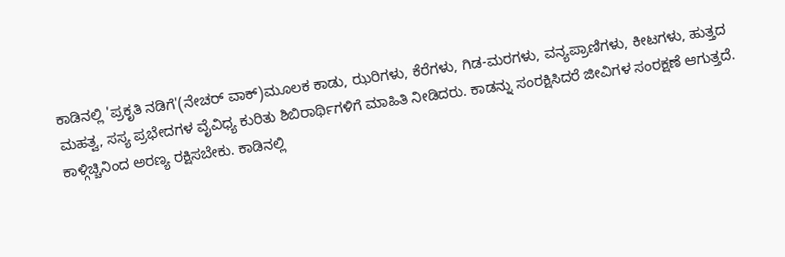ಕಾಡಿನಲ್ಲಿ 'ಪ್ರಕೃತಿ ನಡಿಗೆ'(ನೇಚರ್ ವಾಕ್)ಮೂಲಕ ಕಾಡು, ಝರಿಗಳು, ಕೆರೆಗಳು, ಗಿಡ-ಮರಗಳು, ವನ್ಯಪ್ರಾಣಿಗಳು, ಕೀಟಗಳು, ಹುತ್ತದ ಮಹತ್ವ, ಸಸ್ಯ ಪ್ರಭೇದಗಳ ವೈವಿಧ್ಯ ಕುರಿತು ಶಿಬಿರಾರ್ಥಿಗಳಿಗೆ ಮಾಹಿತಿ ನೀಡಿದರು. ಕಾಡನ್ನು ಸಂರಕ್ಷಿಸಿದರೆ ಜೀವಿಗಳ ಸಂರಕ್ಷಣೆ ಆಗುತ್ತದೆ. ಕಾಳ್ಗಿಚ್ಚಿನಿಂದ ಅರಣ್ಯ ರಕ್ಷಿಸಬೇಕು. ಕಾಡಿನಲ್ಲಿ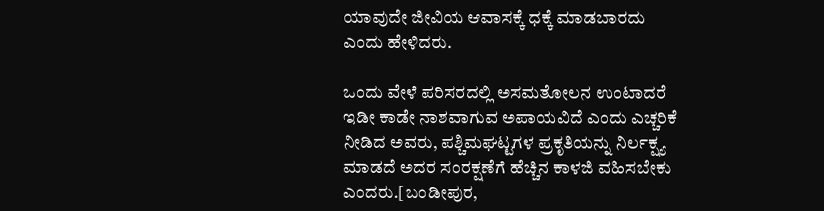ಯಾವುದೇ ಜೀವಿಯ ಆವಾಸಕ್ಕೆ ಧಕ್ಕೆ ಮಾಡಬಾರದು ಎಂದು ಹೇಳಿದರು.

ಒಂದು ವೇಳೆ ಪರಿಸರದಲ್ಲಿ ಅಸಮತೋಲನ ಉಂಟಾದರೆ ಇಡೀ ಕಾಡೇ ನಾಶವಾಗುವ ಅಪಾಯವಿದೆ ಎಂದು ಎಚ್ಚರಿಕೆ ನೀಡಿದ ಅವರು, ಪಶ್ಚಿಮಘಟ್ಟಗಳ ಪ್ರಕೃತಿಯನ್ನು ನಿರ್ಲಕ್ಷ್ಯ ಮಾಡದೆ ಅದರ ಸಂರಕ್ಷಣೆಗೆ ಹೆಚ್ಚಿನ ಕಾಳಜಿ ವಹಿಸಬೇಕು ಎಂದರು.[ಬಂಡೀಪುರ,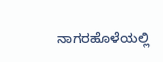ನಾಗರಹೊಳೆಯಲ್ಲಿ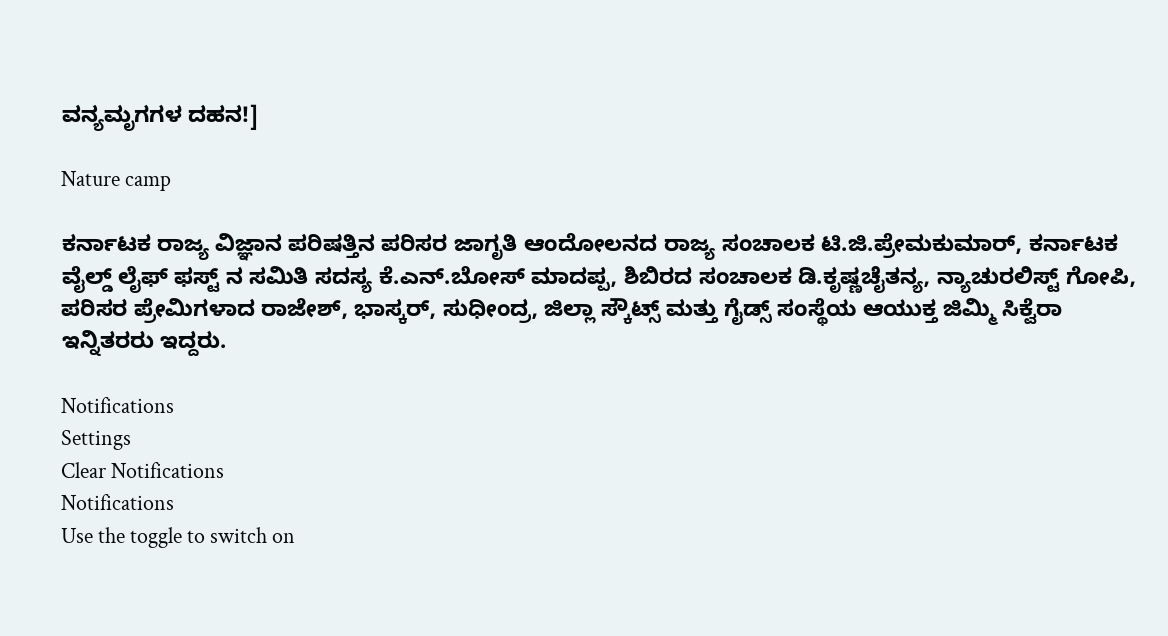ವನ್ಯಮೃಗಗಳ ದಹನ!]

Nature camp

ಕರ್ನಾಟಕ ರಾಜ್ಯ ವಿಜ್ಞಾನ ಪರಿಷತ್ತಿನ ಪರಿಸರ ಜಾಗೃತಿ ಆಂದೋಲನದ ರಾಜ್ಯ ಸಂಚಾಲಕ ಟಿ.ಜಿ.ಪ್ರೇಮಕುಮಾರ್, ಕರ್ನಾಟಕ ವೈಲ್ಡ್ ಲೈಫ್ ಫಸ್ಟ್ ನ ಸಮಿತಿ ಸದಸ್ಯ ಕೆ.ಎನ್.ಬೋಸ್ ಮಾದಪ್ಪ, ಶಿಬಿರದ ಸಂಚಾಲಕ ಡಿ.ಕೃಷ್ಣಚೈತನ್ಯ, ನ್ಯಾಚುರಲಿಸ್ಟ್ ಗೋಪಿ, ಪರಿಸರ ಪ್ರೇಮಿಗಳಾದ ರಾಜೇಶ್, ಭಾಸ್ಕರ್, ಸುಧೀಂದ್ರ, ಜಿಲ್ಲಾ ಸ್ಕೌಟ್ಸ್ ಮತ್ತು ಗೈಡ್ಸ್ ಸಂಸ್ಥೆಯ ಆಯುಕ್ತ ಜಿಮ್ಮಿ ಸಿಕ್ವೆರಾ ಇನ್ನಿತರರು ಇದ್ದರು.

Notifications
Settings
Clear Notifications
Notifications
Use the toggle to switch on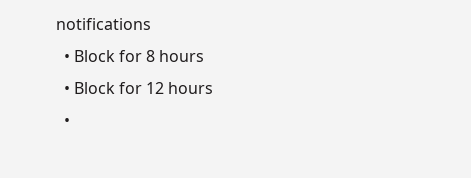notifications
  • Block for 8 hours
  • Block for 12 hours
  •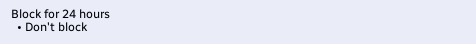Block for 24 hours
  • Don't block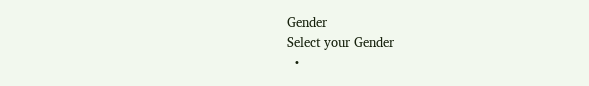Gender
Select your Gender
  •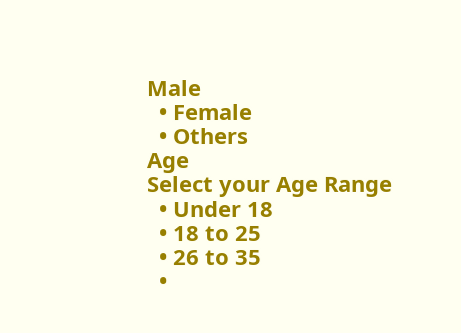Male
  • Female
  • Others
Age
Select your Age Range
  • Under 18
  • 18 to 25
  • 26 to 35
  •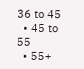36 to 45
  • 45 to 55
  • 55+